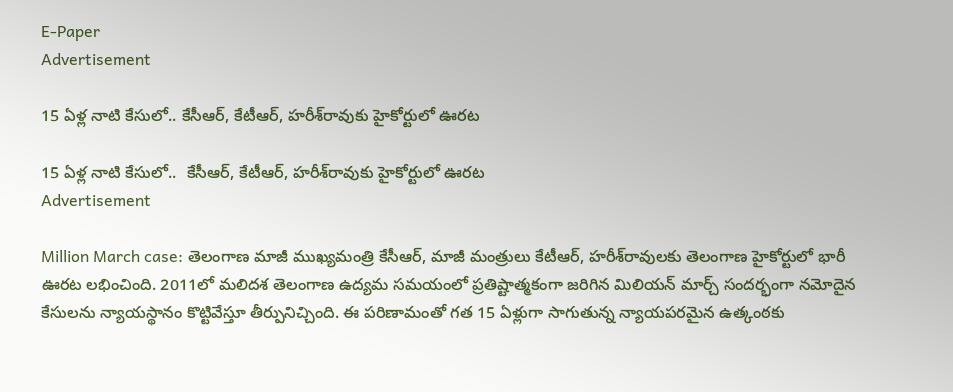E-Paper
Advertisement

15 ఏళ్ల నాటి కేసులో.. కేసీఆర్, కేటీఆర్, హరీశ్‌రావుకు హైకోర్టులో ఊరట

15 ఏళ్ల నాటి కేసులో..  కేసీఆర్, కేటీఆర్, హరీశ్‌రావుకు హైకోర్టులో ఊరట
Advertisement

Million March case: తెలంగాణ మాజీ ముఖ్యమంత్రి కేసీఆర్, మాజీ మంత్రులు కేటీఆర్, హరీశ్‌రావులకు తెలంగాణ హైకోర్టులో భారీ ఊరట లభించింది. 2011లో మలిదశ తెలంగాణ ఉద్యమ సమయంలో ప్రతిష్టాత్మకంగా జరిగిన మిలియన్ మార్చ్ సందర్భంగా నమోదైన కేసులను న్యాయస్థానం కొట్టివేస్తూ తీర్పునిచ్చింది. ఈ పరిణామంతో గత 15 ఏళ్లుగా సాగుతున్న న్యాయపరమైన ఉత్కంఠకు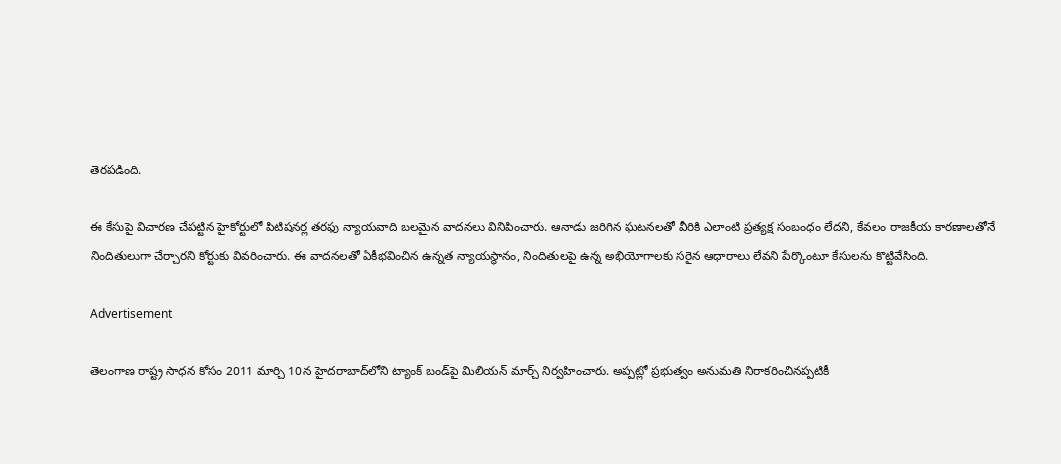తెరపడింది.

ఈ కేసుపై విచారణ చేపట్టిన హైకోర్టులో పిటిషనర్ల తరఫు న్యాయవాది బలమైన వాదనలు వినిపించారు. ఆనాడు జరిగిన ఘటనలతో వీరికి ఎలాంటి ప్రత్యక్ష సంబంధం లేదని, కేవలం రాజకీయ కారణాలతోనే నిందితులుగా చేర్చారని కోర్టుకు వివరించారు. ఈ వాదనలతో ఏకీభవించిన ఉన్నత న్యాయస్థానం, నిందితులపై ఉన్న అభియోగాలకు సరైన ఆధారాలు లేవని పేర్కొంటూ కేసులను కొట్టివేసింది.

Advertisement

తెలంగాణ రాష్ట్ర సాధన కోసం 2011 మార్చి 10న హైదరాబాద్‌లోని ట్యాంక్ బండ్‌పై మిలియన్ మార్చ్ నిర్వహించారు. అప్పట్లో ప్రభుత్వం అనుమతి నిరాకరించినప్పటికీ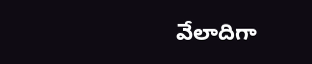వేలాదిగా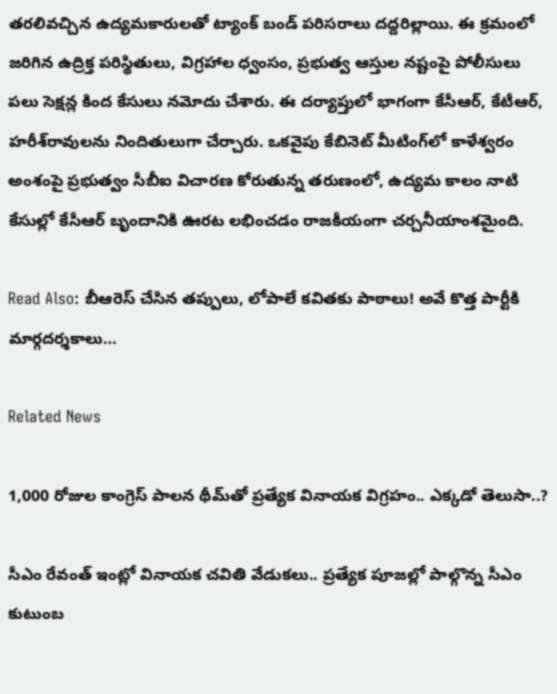తరలివచ్చిన ఉద్యమకారులతో ట్యాంక్ బండ్ పరిసరాలు దద్దరిల్లాయి. ఈ క్రమంలో జరిగిన ఉద్రిక్త పరిస్థితులు, విగ్రహాల ధ్వంసం, ప్రభుత్వ ఆస్తుల నష్టంపై పోలీసులు పలు సెక్షన్ల కింద కేసులు నమోదు చేశారు. ఈ దర్యాప్తులో భాగంగా కేసీఆర్, కేటీఆర్, హరీశ్‌రావులను నిందితులుగా చేర్చారు. ఒకవైపు కేబినెట్ మీటింగ్‌లో కాళేశ్వరం అంశంపై ప్రభుత్వం సీబీఐ విచారణ కోరుతున్న తరుణంలో, ఉద్యమ కాలం నాటి కేసుల్లో కేసీఆర్ బృందానికి ఊరట లభించడం రాజకీయంగా చర్చనీయాంశమైంది.

Read Also: బీఆరెస్ చేసిన త‌ప్పులు, లోపాలే క‌వితకు పాఠాలు! అవే కొత్త పార్టీకి మార్గ‌ద‌ర్శ‌కాలు…

Related News

1,000 రోజుల కాంగ్రెస్ పాలన థీమ్‌తో ప్రత్యేక వినాయక విగ్రహం.. ఎక్కడో తెలుసా..?

సీఎం రేవంత్ ఇంట్లో వినాయక చవితి వేడుకలు.. ప్రత్యేక పూజల్లో పాల్గొన్న సీఎం కుటుంబ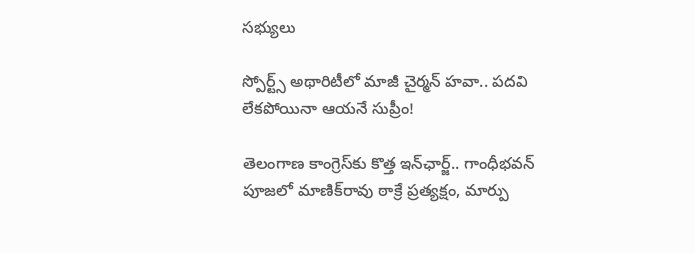సభ్యులు

స్పోర్ట్స్ అథారిటీలో మాజీ చైర్మన్ హవా.. పదవి లేకపోయినా ఆయనే సుప్రీం!

తెలంగాణ కాంగ్రెస్‌కు కొత్త ఇన్‌ఛార్జ్.. గాంధీభవన్‌ పూజలో మాణిక్‌రావు ఠాక్రే ప్రత్యక్షం, మార్పు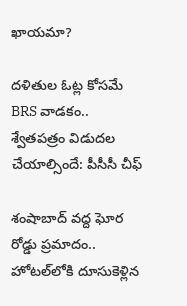ఖాయమా?

దళితుల ఓట్ల కోసమే BRS వాడకం.. శ్వేతపత్రం విడుదల చేయాల్సిందే: పీసీసీ చీఫ్

శంషాబాద్ వద్ద ఘోర రోడ్డు ప్రమాదం.. హోటల్‌లోకి దూసుకెళ్లిన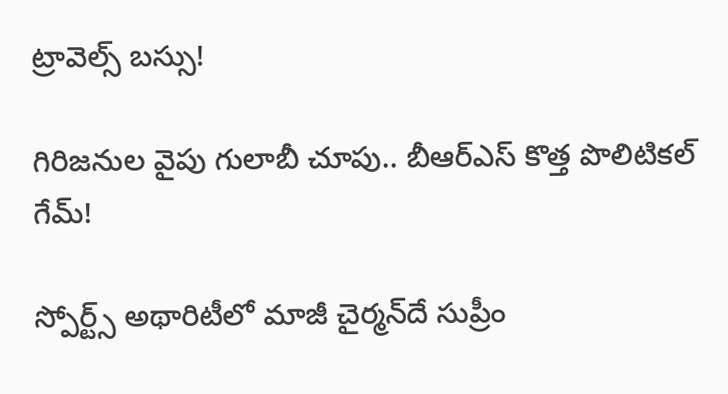ట్రావెల్స్ బస్సు!

గిరిజనుల వైపు గులాబీ చూపు.. బీఆర్ఎస్ కొత్త పొలిటికల్ గేమ్!

స్పోర్ట్స్ అథారిటీలో మాజీ చైర్మన్‌దే సుప్రీం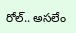రోల్.. అసలేం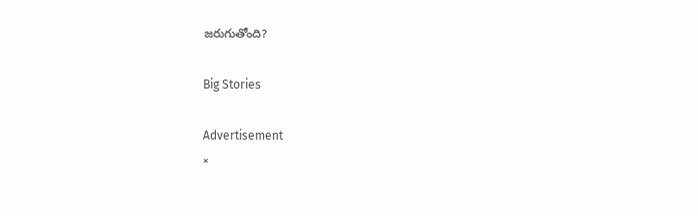జరుగుతోంది?

Big Stories

Advertisement
×